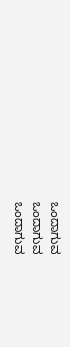ಒಂದಾಗುವ
ಒಂದಾಗುವ
ಒಂದಾಗುವ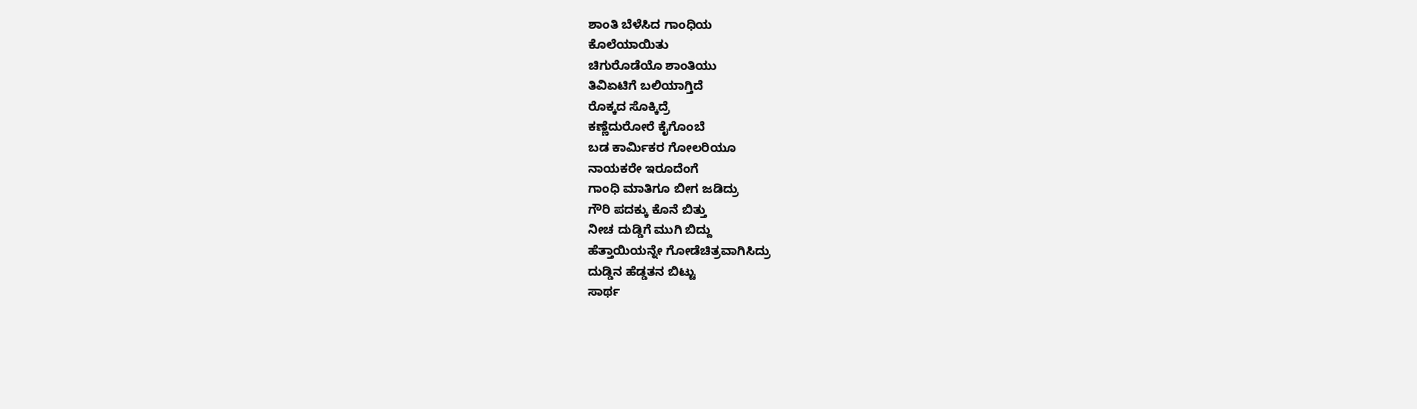ಶಾಂತಿ ಬೆಳೆಸಿದ ಗಾಂಧಿಯ
ಕೊಲೆಯಾಯಿತು
ಚಿಗುರೊಡೆಯೊ ಶಾಂತಿಯು
ತಿವಿಏಟಿಗೆ ಬಲಿಯಾಗ್ತಿದೆ
ರೊಕ್ಕದ ಸೊಕ್ಕಿದ್ರೆ
ಕಣ್ಣೆದುರೋರೆ ಕೈಗೊಂಬೆ
ಬಡ ಕಾರ್ಮಿಕರ ಗೋಲರಿಯೂ
ನಾಯಕರೇ ಇರೂದೆಂಗೆ
ಗಾಂಧಿ ಮಾತಿಗೂ ಬೀಗ ಜಡಿದ್ರು
ಗೌರಿ ಪದಕ್ಕು ಕೊನೆ ಬಿತ್ತು
ನೀಚ ದುಡ್ಡಿಗೆ ಮುಗಿ ಬಿದ್ದು
ಹೆತ್ತಾಯಿಯನ್ನೇ ಗೋಡೆಚಿತ್ರವಾಗಿಸಿದ್ರು
ದುಡ್ಡಿನ ಹೆಡ್ಡತನ ಬಿಟ್ಟು
ಸಾರ್ಥ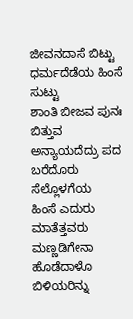ಜೀವನದಾಸೆ ಬಿಟ್ಟು
ಧರ್ಮದೆಡೆಯ ಹಿಂಸೆ ಸುಟ್ಟು
ಶಾಂತಿ ಬೀಜವ ಪುನಃ ಬಿತ್ತುವ
ಅನ್ಯಾಯದೆದ್ರು ಪದ ಬರೆದೊರು
ಸೆಲ್ಲೊಳಗೆಯ
ಹಿಂಸೆ ಎದುರು ಮಾತೆತ್ತವರು
ಮಣ್ಣಡಿಗೇನಾ
ಹೊಡೆದಾಳೊ ಬಿಳಿಯರಿನ್ನು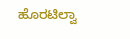ಹೊರಟಿಲ್ವಾ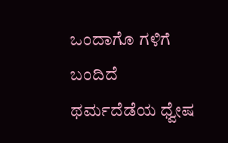ಒಂದಾಗೊ ಗಳಿಗೆ ಬಂದಿದೆ
ಥರ್ಮದೆಡೆಯ ಧ್ವೇಷ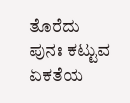ತೊರೆದು
ಪುನಃ ಕಟ್ಟುವ
ಏಕತೆಯ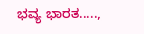ಭವ್ಯ ಭಾರತ.....,